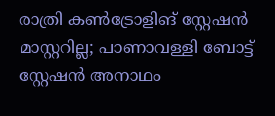രാത്രി കൺട്രോളിങ് സ്റ്റേഷൻ മാസ്റ്ററില്ല; പാണാവള്ളി ബോട്ട് സ്റ്റേഷൻ അനാഥം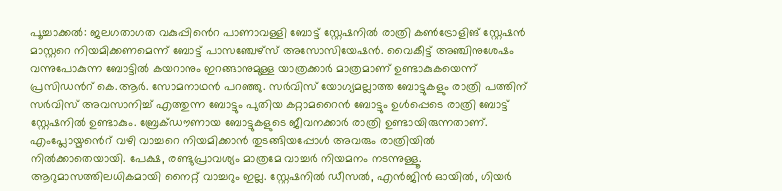പൂച്ചാക്കൽ: ജലഗതാഗത വകുപ്പിൻെറ പാണാവള്ളി ബോട്ട് സ്റ്റേഷനിൽ രാത്രി കൺട്രോളിങ് സ്റ്റേഷൻ മാസ്റ്ററെ നിയമിക്കണമെന്ന് ബോട്ട് പാസഞ്ചേഴ്സ് അസോസിയേഷൻ. വൈകീട്ട് അഞ്ചിനുശേഷം വന്നുപോകുന്ന ബോട്ടിൽ കയറാനും ഇറങ്ങാനുമുള്ള യാത്രക്കാർ മാത്രമാണ് ഉണ്ടാകുകയെന്ന് പ്രസിഡൻറ് കെ.ആർ. സോമനാഥൻ പറഞ്ഞു. സർവിസ് യോഗ്യമല്ലാത്ത ബോട്ടുകളും രാത്രി പത്തിന് സർവിസ് അവസാനിച്ച് എത്തുന്ന ബോട്ടും പുതിയ കറ്റാമറൈൻ ബോട്ടും ഉൾപ്പെടെ രാത്രി ബോട്ട് സ്റ്റേഷനിൽ ഉണ്ടാകും. ബ്രേക്ഡൗണായ ബോട്ടുകളുടെ ജീവനക്കാർ രാത്രി ഉണ്ടായിരുന്നതാണ്. എംപ്ലോയ്മൻെറ് വഴി വാച്ചറെ നിയമിക്കാൻ തുടങ്ങിയപ്പോൾ അവരും രാത്രിയിൽ നിൽക്കാതെയായി. പേക്ഷ, രണ്ടുപ്രാവശ്യം മാത്രമേ വാച്ചർ നിയമനം നടന്നുള്ളൂ. ആറുമാസത്തിലധികമായി നൈറ്റ് വാച്ചറും ഇല്ല. സ്റ്റേഷനിൽ ഡീസൽ, എൻജിൻ ഓയിൽ, ഗിയർ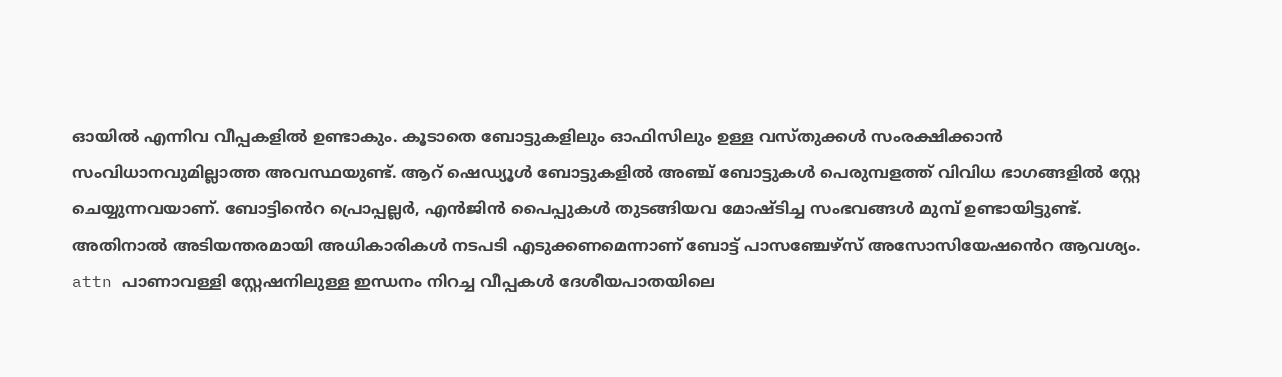ഓയിൽ എന്നിവ വീപ്പകളിൽ ഉണ്ടാകും. കൂടാതെ ബോട്ടുകളിലും ഓഫിസിലും ഉള്ള വസ്തുക്കൾ സംരക്ഷിക്കാൻ സംവിധാനവുമില്ലാത്ത അവസ്ഥയുണ്ട്. ആറ് ഷെഡ്യൂൾ ബോട്ടുകളിൽ അഞ്ച് ബോട്ടുകൾ പെരുമ്പളത്ത് വിവിധ ഭാഗങ്ങളിൽ സ്റ്റേ ചെയ്യുന്നവയാണ്. ബോട്ടിൻെറ പ്രൊപ്പല്ലർ, എൻജിൻ പൈപ്പുകൾ തുടങ്ങിയവ മോഷ്ടിച്ച സംഭവങ്ങൾ മുമ്പ് ഉണ്ടായിട്ടുണ്ട്. അതിനാൽ അടിയന്തരമായി അധികാരികൾ നടപടി എടുക്കണമെന്നാണ് ബോട്ട് പാസഞ്ചേഴ്സ് അസോസിയേഷൻെറ ആവശ്യം. attn പാണാവള്ളി സ്റ്റേഷനിലുള്ള ഇന്ധനം നിറച്ച വീപ്പകൾ ദേശീയപാതയിലെ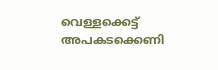വെള്ളക്കെട്ട് അപകടക്കെണി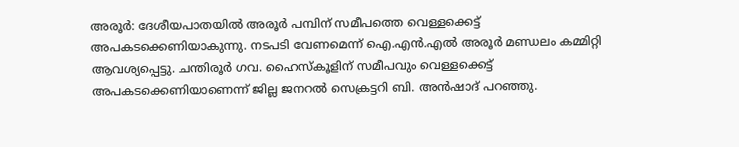അരൂർ: ദേശീയപാതയിൽ അരൂർ പമ്പിന് സമീപത്തെ വെള്ളക്കെട്ട് അപകടക്കെണിയാകുന്നു. നടപടി വേണമെന്ന് ഐ.എൻ.എൽ അരൂർ മണ്ഡലം കമ്മിറ്റി ആവശ്യപ്പെട്ടു. ചന്തിരൂർ ഗവ. ഹൈസ്കൂളിന് സമീപവും വെള്ളക്കെട്ട് അപകടക്കെണിയാണെന്ന് ജില്ല ജനറൽ സെക്രട്ടറി ബി. അൻഷാദ് പറഞ്ഞു.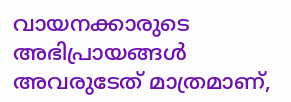വായനക്കാരുടെ അഭിപ്രായങ്ങള്‍ അവരുടേത് മാത്രമാണ്,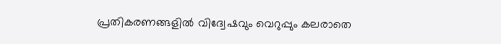പ്രതികരണങ്ങളിൽ വിദ്വേഷവും വെറുപ്പും കലരാതെ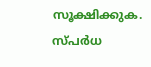സൂക്ഷിക്കുക. സ്പർധ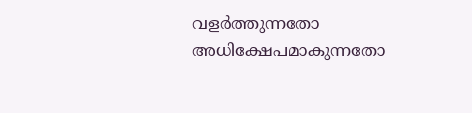വളർത്തുന്നതോ അധിക്ഷേപമാകുന്നതോ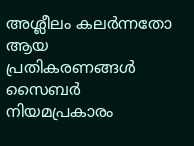അശ്ലീലം കലർന്നതോ ആയ പ്രതികരണങ്ങൾ സൈബർ നിയമപ്രകാരം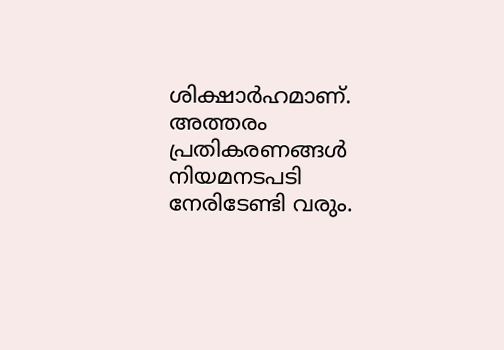ശിക്ഷാർഹമാണ്. അത്തരം പ്രതികരണങ്ങൾ നിയമനടപടി നേരിടേണ്ടി വരും.